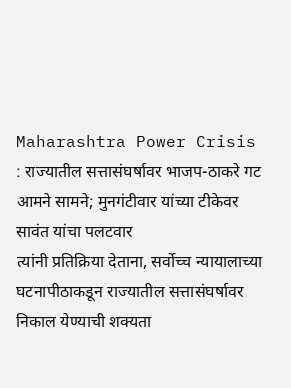Maharashtra Power Crisis : राज्यातील सत्तासंघर्षावर भाजप-ठाकरे गट आमने सामने; मुनगंटीवार यांच्या टीकेवर सावंत यांचा पलटवार
त्यांनी प्रतिक्रिया देताना, सर्वोच्च न्यायालाच्या घटनापीठाकडून राज्यातील सत्तासंघर्षावर निकाल येण्याची शक्यता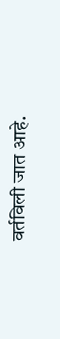वर्तविली जात आहे.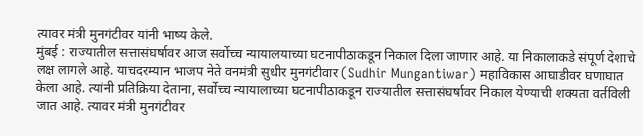त्यावर मंत्री मुनगंटीवर यांनी भाष्य केले.
मुंबई : राज्यातील सत्तासंघर्षावर आज सर्वोच्च न्यायालयाच्या घटनापीठाकडून निकाल दिला जाणार आहे. या निकालाकडे संपूर्ण देशाचे लक्ष लागले आहे. याचदरम्यान भाजप नेते वनमंत्री सुधीर मुनगंटीवार (Sudhir Mungantiwar) महाविकास आघाडीवर घणाघात केला आहे. त्यांनी प्रतिक्रिया देताना, सर्वोच्च न्यायालाच्या घटनापीठाकडून राज्यातील सत्तासंघर्षावर निकाल येण्याची शक्यता वर्तविली जात आहे. त्यावर मंत्री मुनगंटीवर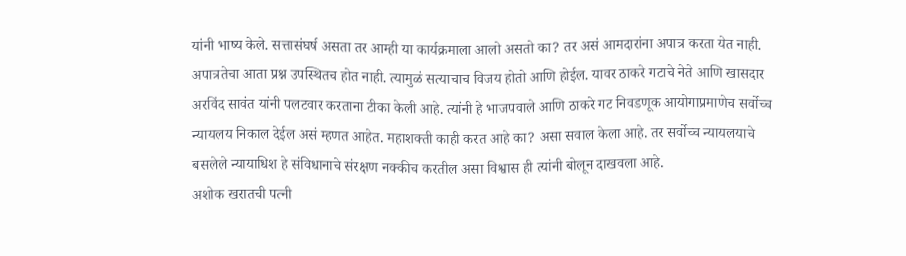यांनी भाष्य केले. सत्तासंघर्ष असता तर आम्ही या कार्यक्रमाला आलो असतो का? तर असं आमदारांना अपात्र करता येत नाही. अपात्रतेचा आता प्रश्न उपस्थितच होत नाही. त्यामुळं सत्याचाच विजय होतो आणि होईल. यावर ठाकरे गटाचे नेते आणि खासदार अरविंद सावंत यांनी पलटवार करताना टीका केली आहे. त्यांनी हे भाजपवाले आणि ठाकरे गट निवडणूक आयोगाप्रमाणेच सर्वोच्च न्यायलय निकाल देईल असं म्हणत आहेत. महाशक्ती काही करत आहे का? असा सवाल केला आहे. तर सर्वोच्च न्यायलयाचे बसलेले न्यायाधिश हे संविधानाचे संरक्षण नक्कीच करतील असा विश्वास ही त्यांनी बोलून दाखवला आहे.
अशोक खरातची पत्नी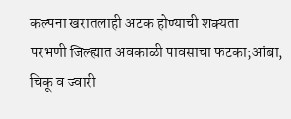कल्पना खरातलाही अटक होण्याची शक्यता
परभणी जिल्ह्यात अवकाळी पावसाचा फटका;आंबा, चिकू व ज्वारी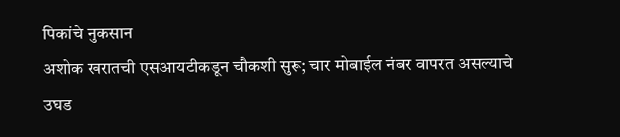पिकांचे नुकसान
अशोक खरातची एसआयटीकडून चौकशी सुरू; चार मोबाईल नंबर वापरत असल्याचे उघड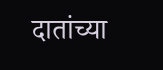दातांच्या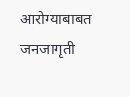आरोग्याबाबत जनजागृती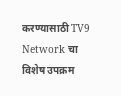करण्यासाठी TV9 Network चा विशेष उपक्रम